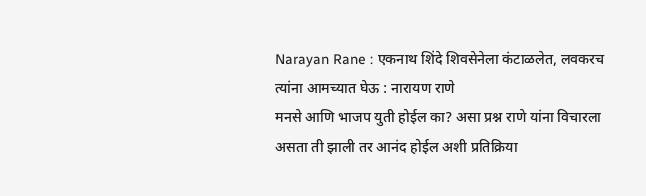Narayan Rane : एकनाथ शिंदे शिवसेनेला कंटाळलेत, लवकरच त्यांना आमच्यात घेऊ : नारायण राणे
मनसे आणि भाजप युती होईल का? असा प्रश्न राणे यांना विचारला असता ती झाली तर आनंद होईल अशी प्रतिक्रिया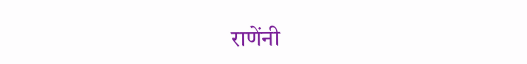राणेंनी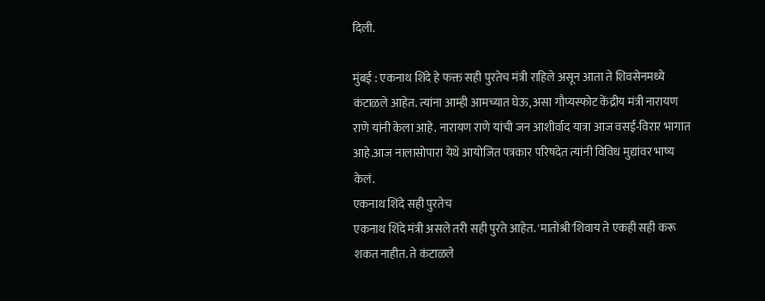दिली.

मुंबई : एकनाथ शिंदे हे फक्त सही पुरतेच मंत्री राहिले असून आता ते शिवसेनमध्ये कंटाळले आहेत. त्यांना आम्ही आमच्यात घेऊ, असा गौप्यस्फोट केंद्रीय मंत्री नारायण राणे यांनी केला आहे. नारायण राणे यांची जन आशीर्वाद यात्रा आज वसई-विरार भागात आहे.आज नालासोपारा येथे आयोजित पत्रकार परिषदेत त्यांनी विविध मुद्यांवर भाष्य केलं.
एकनाथ शिंदे सही पुरतेच
एकनाथ शिंदे मंत्री असले तरी सही पुरते आहेत. 'मातोश्री'शिवाय ते एकही सही करू शकत नाहीत. ते कंटाळले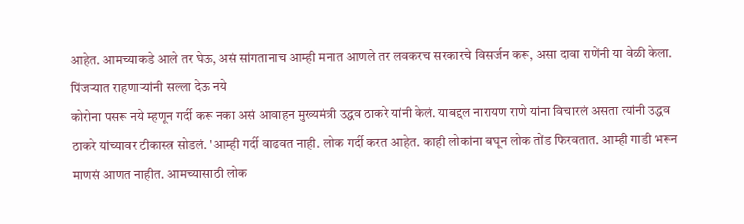आहेत. आमच्याकडे आले तर घेऊ, असं सांगतानाच आम्ही मनात आणले तर लवकरच सरकारचे विसर्जन करू, असा दावा राणेंनी या वेळी केला.
पिंजऱ्यात राहणाऱ्यांनी सल्ला देऊ नये
कोरोना पसरू नये म्हणून गर्दी करू नका असं आवाहन मुख्यमंत्री उद्धव ठाकरे यांनी केलं. याबद्दल नारायण राणे यांना विचारलं असता त्यांनी उद्धव ठाकरे यांच्यावर टीकास्त्र सोडलं. 'आम्ही गर्दी वाढवत नाही. लोक गर्दी करत आहेत. काही लोकांना बघून लोक तोंड फिरवतात. आम्ही गाडी भरून माणसं आणत नाहीत. आमच्यासाठी लोक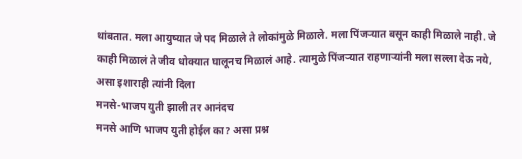थांबतात. मला आयुष्यात जे पद मिळाले ते लोकांमुळे मिळाले. मला पिंजऱ्यात बसून काही मिळाले नाही. जे काही मिळालं ते जीव धोक्यात घालूनच मिळालं आहे. त्यामुळे पिंजऱ्यात राहणाऱ्यांनी मला सल्ला देऊ नये, असा इशाराही त्यांनी दिला
मनसे-भाजप युती झाली तर आनंदच
मनसे आणि भाजप युती होईल का? असा प्रश्न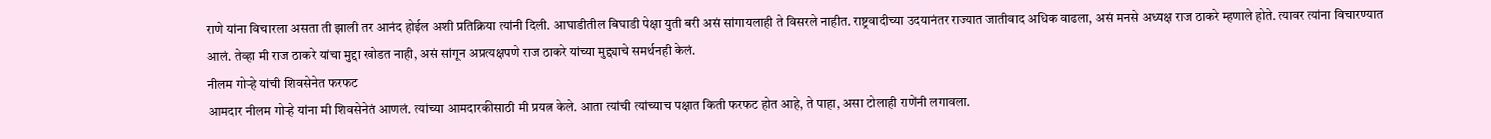राणे यांना विचारला असता ती झाली तर आनंद होईल अशी प्रतिक्रिया त्यांनी दिली. आघाडीतील बिघाडी पेक्षा युती बरी असं सांगायलाही ते विसरले नाहीत. राष्ट्रवादीच्या उदयानंतर राज्यात जातीवाद अधिक वाढला, असं मनसे अध्यक्ष राज ठाकरे म्हणाले होते. त्यावर त्यांना विचारण्यात आलं. तेव्हा मी राज ठाकरे यांचा मुद्दा खोडत नाही, असं सांगून अप्रत्यक्षपणे राज ठाकरे यांच्या मुद्द्याचे समर्थनही केलं.
नीलम गोऱ्हे यांची शिवसेनेत फरफट
आमदार नीलम गोऱ्हे यांना मी शिवसेनेतं आणलं. त्यांच्या आमदारकीसाठी मी प्रयत्न केले. आता त्यांची त्यांच्याच पक्षात किती फरफट होत आहे, ते पाहा, असा टोलाही राणेंनी लगावला.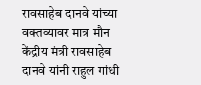रावसाहेब दानवे यांच्या वक्तव्यावर मात्र मौन
केंद्रीय मंत्री रावसाहेब दानवे यांनी राहुल गांधी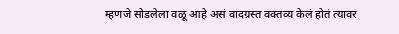म्हणजे सोडलेला वळू आहे असं वादग्रस्त वक्तव्य केलं होतं त्यावर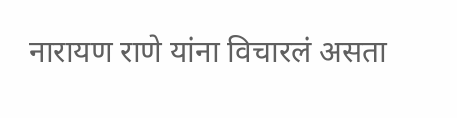नारायण राणे यांना विचारलं असता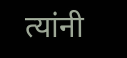त्यांनी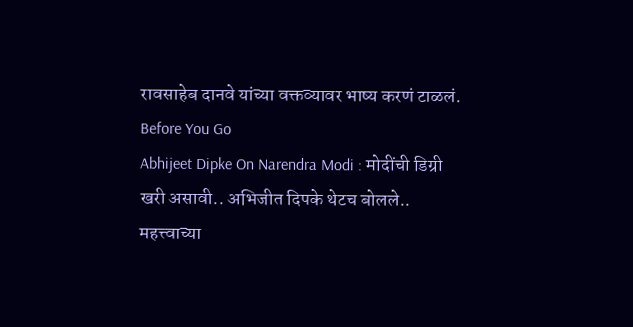रावसाहेब दानवे यांच्या वक्तव्यावर भाष्य करणं टाळलं.
Before You Go
Abhijeet Dipke On Narendra Modi : मोदींची डिग्री खरी असावी.. अभिजीत दिपके थेटच बोलले..
महत्त्वाच्या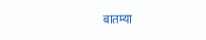बातम्या